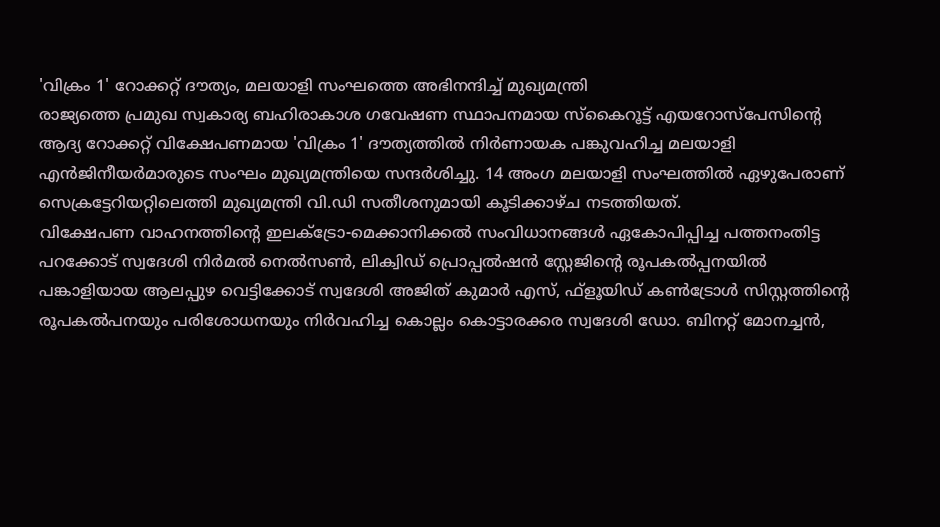'വിക്രം 1' റോക്കറ്റ് ദൗത്യം, മലയാളി സംഘത്തെ അഭിനന്ദിച്ച് മുഖ്യമന്ത്രി
രാജ്യത്തെ പ്രമുഖ സ്വകാര്യ ബഹിരാകാശ ഗവേഷണ സ്ഥാപനമായ സ്കൈറൂട്ട് എയറോസ്പേസിന്റെ ആദ്യ റോക്കറ്റ് വിക്ഷേപണമായ 'വിക്രം 1' ദൗത്യത്തിൽ നിർണായക പങ്കുവഹിച്ച മലയാളി എൻജിനീയർമാരുടെ സംഘം മുഖ്യമന്ത്രിയെ സന്ദർശിച്ചു. 14 അംഗ മലയാളി സംഘത്തിൽ ഏഴുപേരാണ് സെക്രട്ടേറിയറ്റിലെത്തി മുഖ്യമന്ത്രി വി.ഡി സതീശനുമായി കൂടിക്കാഴ്ച നടത്തിയത്.
വിക്ഷേപണ വാഹനത്തിന്റെ ഇലക്ട്രോ-മെക്കാനിക്കൽ സംവിധാനങ്ങൾ ഏകോപിപ്പിച്ച പത്തനംതിട്ട പറക്കോട് സ്വദേശി നിർമൽ നെൽസൺ, ലിക്വിഡ് പ്രൊപ്പൽഷൻ സ്റ്റേജിന്റെ രൂപകൽപ്പനയിൽ പങ്കാളിയായ ആലപ്പുഴ വെട്ടിക്കോട് സ്വദേശി അജിത് കുമാർ എസ്, ഫ്ളൂയിഡ് കൺട്രോൾ സിസ്റ്റത്തിന്റെ രൂപകൽപനയും പരിശോധനയും നിർവഹിച്ച കൊല്ലം കൊട്ടാരക്കര സ്വദേശി ഡോ. ബിനറ്റ് മോനച്ചൻ,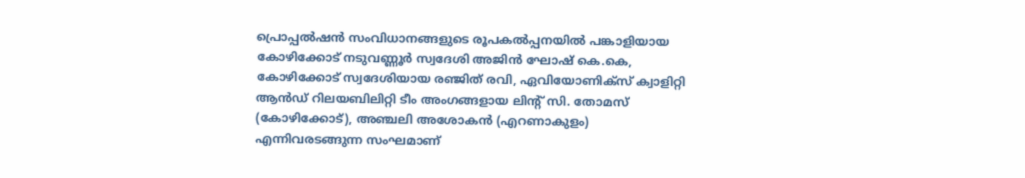പ്രൊപ്പൽഷൻ സംവിധാനങ്ങളുടെ രൂപകൽപ്പനയിൽ പങ്കാളിയായ കോഴിക്കോട് നടുവണ്ണൂർ സ്വദേശി അജിൻ ഘോഷ് കെ.കെ, കോഴിക്കോട് സ്വദേശിയായ രഞ്ജിത് രവി, ഏവിയോണിക്സ് ക്വാളിറ്റി ആൻഡ് റിലയബിലിറ്റി ടീം അംഗങ്ങളായ ലിന്റ് സി. തോമസ് (കോഴിക്കോട്), അഞ്ചലി അശോകൻ (എറണാകുളം) എന്നിവരടങ്ങുന്ന സംഘമാണ്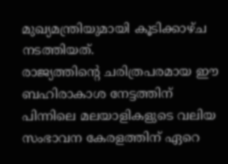മുഖ്യമന്ത്രിയുമായി കൂടിക്കാഴ്ച നടത്തിയത്.
രാജ്യത്തിന്റെ ചരിത്രപരമായ ഈ ബഹിരാകാശ നേട്ടത്തിന് പിന്നിലെ മലയാളികളുടെ വലിയ സംഭാവന കേരളത്തിന് ഏറെ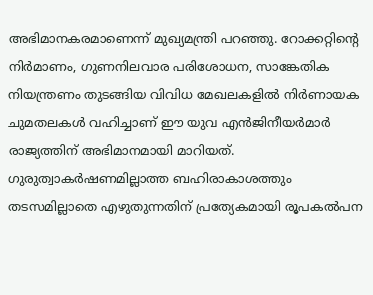അഭിമാനകരമാണെന്ന് മുഖ്യമന്ത്രി പറഞ്ഞു. റോക്കറ്റിന്റെ നിർമാണം, ഗുണനിലവാര പരിശോധന, സാങ്കേതിക നിയന്ത്രണം തുടങ്ങിയ വിവിധ മേഖലകളിൽ നിർണായക ചുമതലകൾ വഹിച്ചാണ് ഈ യുവ എൻജിനീയർമാർ രാജ്യത്തിന് അഭിമാനമായി മാറിയത്. ഗുരുത്വാകർഷണമില്ലാത്ത ബഹിരാകാശത്തും തടസമില്ലാതെ എഴുതുന്നതിന് പ്രത്യേകമായി രൂപകൽപന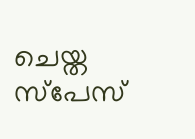ചെയ്ത സ്പേസ്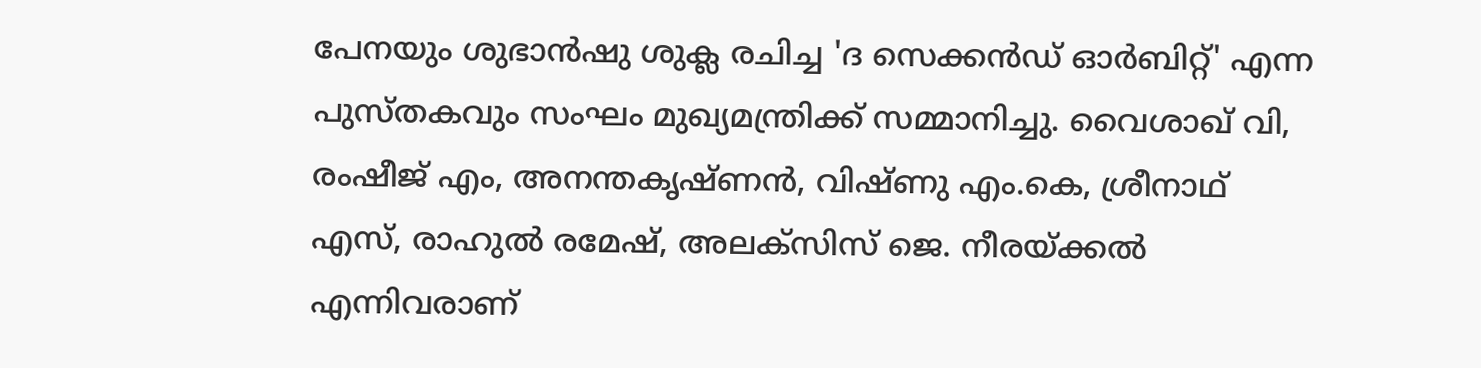പേനയും ശുഭാൻഷു ശുക്ല രചിച്ച 'ദ സെക്കൻഡ് ഓർബിറ്റ്' എന്ന പുസ്തകവും സംഘം മുഖ്യമന്ത്രിക്ക് സമ്മാനിച്ചു. വൈശാഖ് വി, രംഷീജ് എം, അനന്തകൃഷ്ണൻ, വിഷ്ണു എം.കെ, ശ്രീനാഥ് എസ്, രാഹുൽ രമേഷ്, അലക്സിസ് ജെ. നീരയ്ക്കൽ എന്നിവരാണ്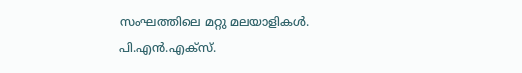സംഘത്തിലെ മറ്റു മലയാളികൾ.
പി.എൻ.എക്സ്.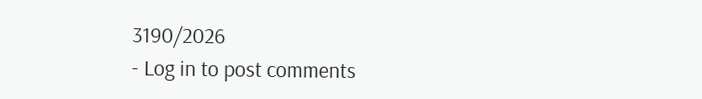3190/2026
- Log in to post comments